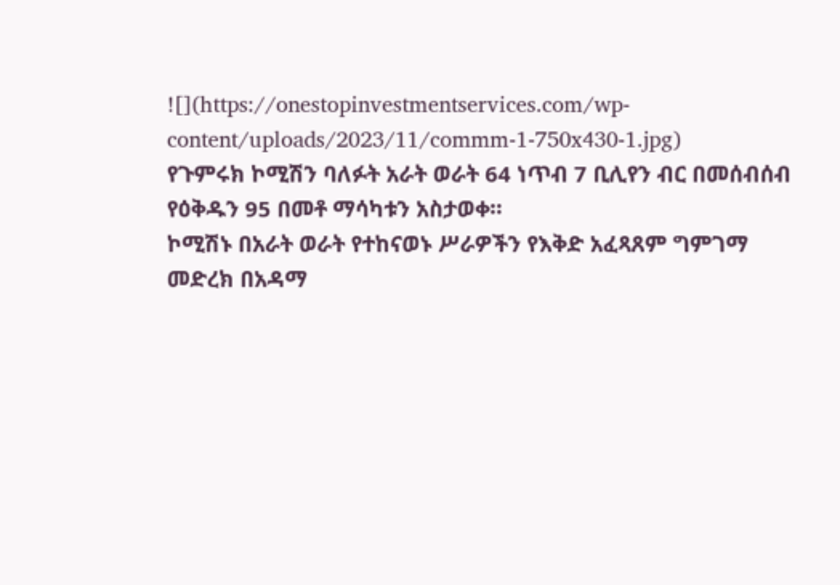![](https://onestopinvestmentservices.com/wp-content/uploads/2023/11/commm-1-750x430-1.jpg)
የጉምሩክ ኮሚሽን ባለፉት አራት ወራት 64 ነጥብ 7 ቢሊየን ብር በመሰብሰብ የዕቅዱን 95 በመቶ ማሳካቱን አስታወቀ።
ኮሚሽኑ በአራት ወራት የተከናወኑ ሥራዎችን የእቅድ አፈጻጸም ግምገማ መድረክ በአዳማ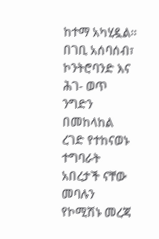ከተማ አካሂዷል።
በገቢ አሰባሰብ፣ ኮንትሮባንድ እና ሕገ- ወጥ ንግድን በመከላከል ረገድ የተከናወኑ ተግባራት አበረታች ናቸው መባሉን የኮሚሽኑ መረጃ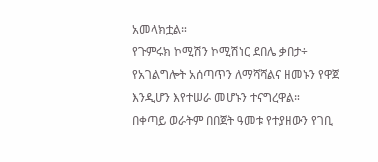አመላክቷል።
የጉምሩክ ኮሚሽን ኮሚሽነር ደበሌ ቃበታ÷ የአገልግሎት አሰጣጥን ለማሻሻልና ዘመኑን የዋጀ እንዲሆን እየተሠራ መሆኑን ተናግረዋል።
በቀጣይ ወራትም በበጀት ዓመቱ የተያዘውን የገቢ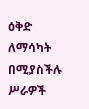ዕቅድ ለማሳካት በሚያስችሉ ሥራዎች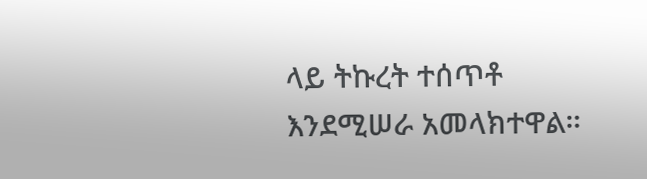ላይ ትኩረት ተሰጥቶ እንደሚሠራ አመላክተዋል።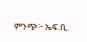ምንጭ፦ ኤፍ.ቢ.